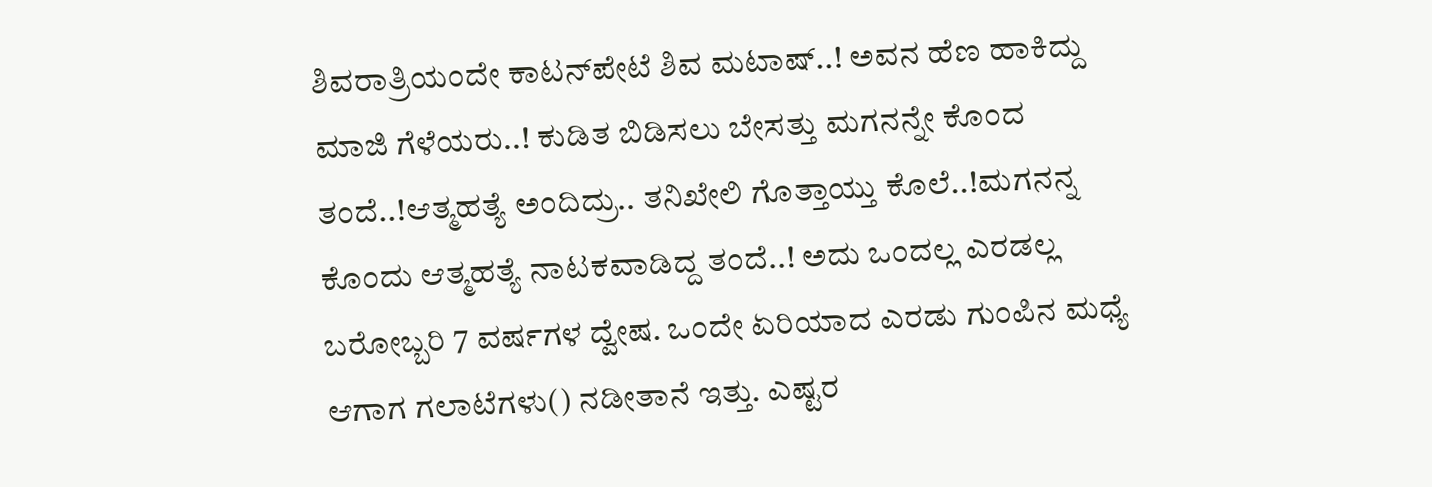ಶಿವರಾತ್ರಿಯಂದೇ ಕಾಟನ್‌ಪೇಟೆ ಶಿವ ಮಟಾಷ್..! ಅವನ ಹೆಣ ಹಾಕಿದ್ದು ಮಾಜಿ ಗೆಳೆಯರು..! ಕುಡಿತ ಬಿಡಿಸಲು ಬೇಸತ್ತು ಮಗನನ್ನೇ ಕೊಂದ ತಂದೆ..!ಆತ್ಮಹತ್ಯೆ ಅಂದಿದ್ರು.. ತನಿಖೇಲಿ ಗೊತ್ತಾಯ್ತು ಕೊಲೆ..!ಮಗನನ್ನ ಕೊಂದು ಆತ್ಮಹತ್ಯೆ ನಾಟಕವಾಡಿದ್ದ ತಂದೆ..! ಅದು ಒಂದಲ್ಲ ಎರಡಲ್ಲ ಬರೋಬ್ಬರಿ 7 ವರ್ಷಗಳ ದ್ವೇಷ. ಒಂದೇ ಏರಿಯಾದ ಎರಡು ಗುಂಪಿನ ಮಧ್ಯೆ ಆಗಾಗ ಗಲಾಟೆಗಳು() ನಡೀತಾನೆ ಇತ್ತು. ಎಷ್ಟರ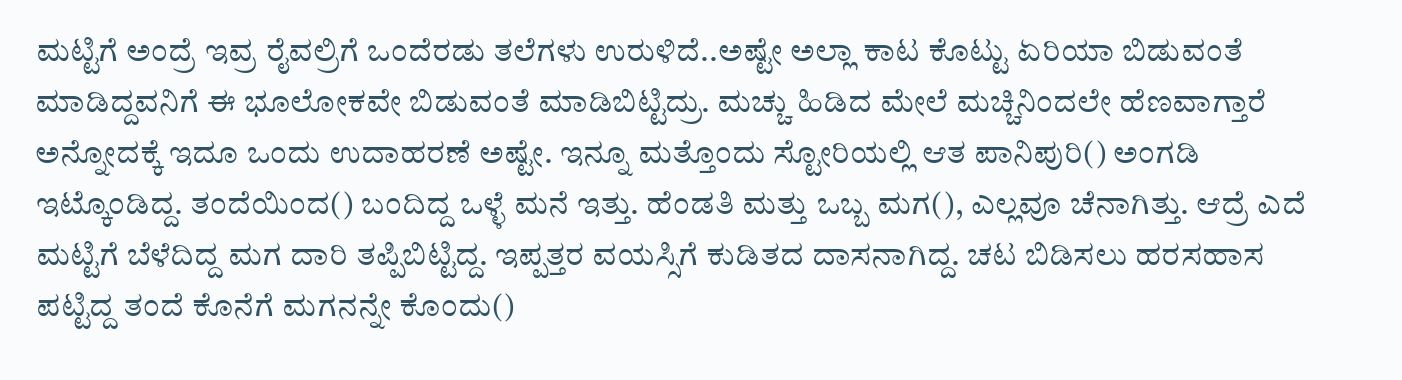ಮಟ್ಟಿಗೆ ಅಂದ್ರೆ ಇವ್ರ ರೈವಲ್ರಿಗೆ ಒಂದೆರಡು ತಲೆಗಳು ಉರುಳಿದೆ..ಅಷ್ಟೇ ಅಲ್ಲಾ ಕಾಟ ಕೊಟ್ಟು ಏರಿಯಾ ಬಿಡುವಂತೆ ಮಾಡಿದ್ದವನಿಗೆ ಈ ಭೂಲೋಕವೇ ಬಿಡುವಂತೆ ಮಾಡಿಬಿಟ್ಟಿದ್ರು. ಮಚ್ಚು ಹಿಡಿದ ಮೇಲೆ ಮಚ್ಚಿನಿಂದಲೇ ಹೆಣವಾಗ್ತಾರೆ ಅನ್ನೋದಕ್ಕೆ ಇದೂ ಒಂದು ಉದಾಹರಣೆ ಅಷ್ಟೇ. ಇನ್ನೂ ಮತ್ತೊಂದು ಸ್ಟೋರಿಯಲ್ಲಿ ಆತ ಪಾನಿಪುರಿ() ಅಂಗಡಿ ಇಟ್ಕೊಂಡಿದ್ದ. ತಂದೆಯಿಂದ() ಬಂದಿದ್ದ ಒಳ್ಳೆ ಮನೆ ಇತ್ತು. ಹೆಂಡತಿ ಮತ್ತು ಒಬ್ಬ ಮಗ(), ಎಲ್ಲವೂ ಚೆನಾಗಿತ್ತು. ಆದ್ರೆ ಎದೆ ಮಟ್ಟಿಗೆ ಬೆಳೆದಿದ್ದ ಮಗ ದಾರಿ ತಪ್ಪಿಬಿಟ್ಟಿದ್ದ. ಇಪ್ಪತ್ತರ ವಯಸ್ಸಿಗೆ ಕುಡಿತದ ದಾಸನಾಗಿದ್ದ. ಚಟ ಬಿಡಿಸಲು ಹರಸಹಾಸ ಪಟ್ಟಿದ್ದ ತಂದೆ ಕೊನೆಗೆ ಮಗನನ್ನೇ ಕೊಂದು()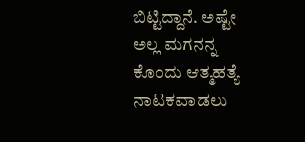ಬಿಟ್ಟಿದ್ದಾನೆ. ಅಷ್ಟೇ ಅಲ್ಲ ಮಗನನ್ನ ಕೊಂದು ಆತ್ಮಹತ್ಯೆ ನಾಟಕವಾಡಲು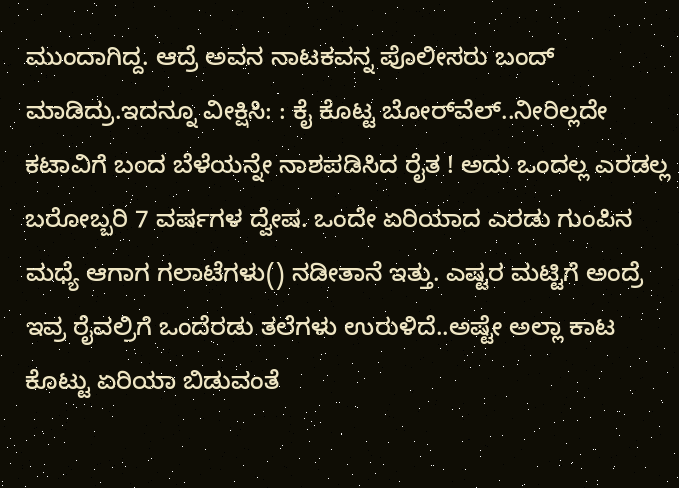ಮುಂದಾಗಿದ್ದ. ಆದ್ರೆ ಅವನ ನಾಟಕವನ್ನ ಪೊಲೀಸರು ಬಂದ್ ಮಾಡಿದ್ರು.ಇದನ್ನೂ ವೀಕ್ಷಿಸಿ: : ಕೈ ಕೊಟ್ಟ ಬೋರ್‌ವೆಲ್‌..ನೀರಿಲ್ಲದೇ ಕಟಾವಿಗೆ ಬಂದ ಬೆಳೆಯನ್ನೇ ನಾಶಪಡಿಸಿದ ರೈತ ! ಅದು ಒಂದಲ್ಲ ಎರಡಲ್ಲ ಬರೋಬ್ಬರಿ 7 ವರ್ಷಗಳ ದ್ವೇಷ. ಒಂದೇ ಏರಿಯಾದ ಎರಡು ಗುಂಪಿನ ಮಧ್ಯೆ ಆಗಾಗ ಗಲಾಟೆಗಳು() ನಡೀತಾನೆ ಇತ್ತು. ಎಷ್ಟರ ಮಟ್ಟಿಗೆ ಅಂದ್ರೆ ಇವ್ರ ರೈವಲ್ರಿಗೆ ಒಂದೆರಡು ತಲೆಗಳು ಉರುಳಿದೆ..ಅಷ್ಟೇ ಅಲ್ಲಾ ಕಾಟ ಕೊಟ್ಟು ಏರಿಯಾ ಬಿಡುವಂತೆ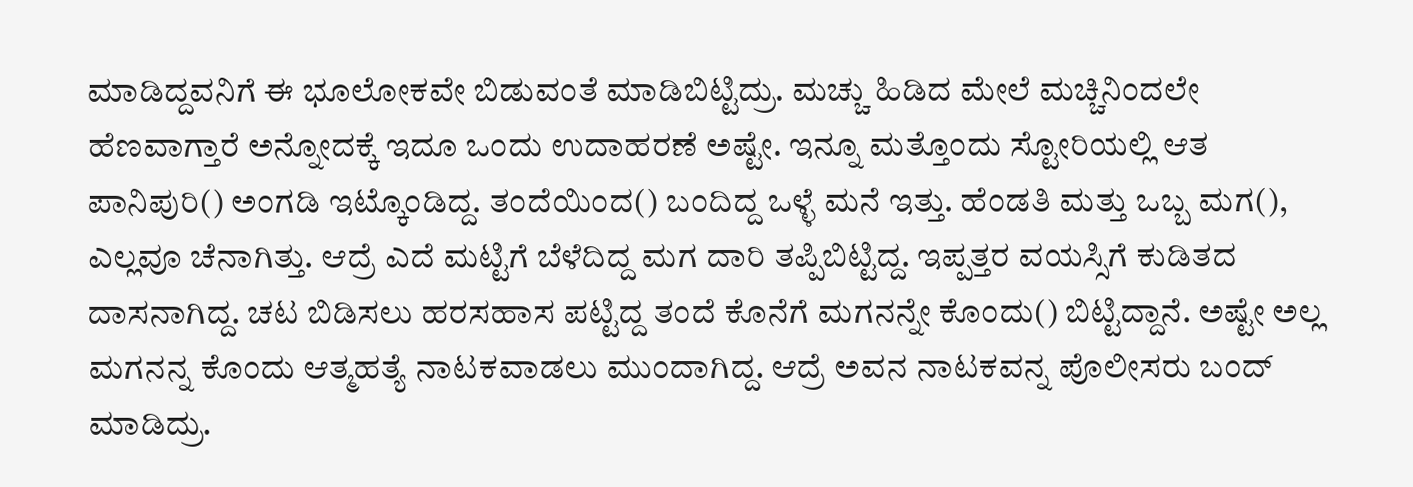ಮಾಡಿದ್ದವನಿಗೆ ಈ ಭೂಲೋಕವೇ ಬಿಡುವಂತೆ ಮಾಡಿಬಿಟ್ಟಿದ್ರು. ಮಚ್ಚು ಹಿಡಿದ ಮೇಲೆ ಮಚ್ಚಿನಿಂದಲೇ ಹೆಣವಾಗ್ತಾರೆ ಅನ್ನೋದಕ್ಕೆ ಇದೂ ಒಂದು ಉದಾಹರಣೆ ಅಷ್ಟೇ. ಇನ್ನೂ ಮತ್ತೊಂದು ಸ್ಟೋರಿಯಲ್ಲಿ ಆತ ಪಾನಿಪುರಿ() ಅಂಗಡಿ ಇಟ್ಕೊಂಡಿದ್ದ. ತಂದೆಯಿಂದ() ಬಂದಿದ್ದ ಒಳ್ಳೆ ಮನೆ ಇತ್ತು. ಹೆಂಡತಿ ಮತ್ತು ಒಬ್ಬ ಮಗ(), ಎಲ್ಲವೂ ಚೆನಾಗಿತ್ತು. ಆದ್ರೆ ಎದೆ ಮಟ್ಟಿಗೆ ಬೆಳೆದಿದ್ದ ಮಗ ದಾರಿ ತಪ್ಪಿಬಿಟ್ಟಿದ್ದ. ಇಪ್ಪತ್ತರ ವಯಸ್ಸಿಗೆ ಕುಡಿತದ ದಾಸನಾಗಿದ್ದ. ಚಟ ಬಿಡಿಸಲು ಹರಸಹಾಸ ಪಟ್ಟಿದ್ದ ತಂದೆ ಕೊನೆಗೆ ಮಗನನ್ನೇ ಕೊಂದು() ಬಿಟ್ಟಿದ್ದಾನೆ. ಅಷ್ಟೇ ಅಲ್ಲ ಮಗನನ್ನ ಕೊಂದು ಆತ್ಮಹತ್ಯೆ ನಾಟಕವಾಡಲು ಮುಂದಾಗಿದ್ದ. ಆದ್ರೆ ಅವನ ನಾಟಕವನ್ನ ಪೊಲೀಸರು ಬಂದ್ ಮಾಡಿದ್ರು.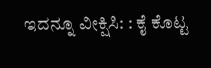ಇದನ್ನೂ ವೀಕ್ಷಿಸಿ: : ಕೈ ಕೊಟ್ಟ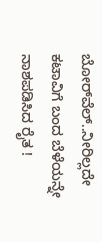ಬೋರ್‌ವೆಲ್‌..ನೀರಿಲ್ಲದೇ ಕಟಾವಿಗೆ ಬಂದ ಬೆಳೆಯನ್ನೇ ನಾಶಪಡಿಸಿದ ರೈತ !